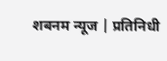शबनम न्यूज | प्रतिनिधी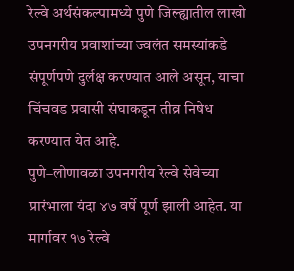रेल्वे अर्थसंकल्पामध्ये पुणे जिल्ह्यातील लाखो उपनगरीय प्रवाशांच्या ज्वलंत समस्यांकडे संपूर्णपणे दुर्लक्ष करण्यात आले असून, याचा चिंचवड प्रवासी संघाकडून तीव्र निषेध करण्यात येत आहे.
पुणे–लोणावळा उपनगरीय रेल्वे सेवेच्या प्रारंभाला यंदा ४७ वर्षे पूर्ण झाली आहेत. या मार्गावर १७ रेल्वे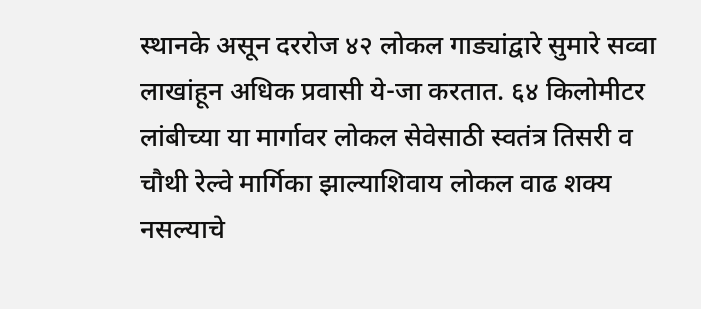स्थानके असून दररोज ४२ लोकल गाड्यांद्वारे सुमारे सव्वा लाखांहून अधिक प्रवासी ये-जा करतात. ६४ किलोमीटर लांबीच्या या मार्गावर लोकल सेवेसाठी स्वतंत्र तिसरी व चौथी रेल्वे मार्गिका झाल्याशिवाय लोकल वाढ शक्य नसल्याचे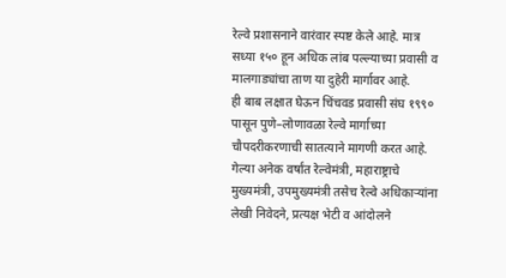रेल्वे प्रशासनाने वारंवार स्पष्ट केले आहे. मात्र सध्या १५० हून अधिक लांब पल्ल्याच्या प्रवासी व मालगाड्यांचा ताण या दुहेरी मार्गावर आहे.
ही बाब लक्षात घेऊन चिंचवड प्रवासी संघ १९९० पासून पुणे–लोणावळा रेल्वे मार्गाच्या चौपदरीकरणाची सातत्याने मागणी करत आहे. गेल्या अनेक वर्षांत रेल्वेमंत्री, महाराष्ट्राचे मुख्यमंत्री, उपमुख्यमंत्री तसेच रेल्वे अधिकाऱ्यांना लेखी निवेदने, प्रत्यक्ष भेटी व आंदोलने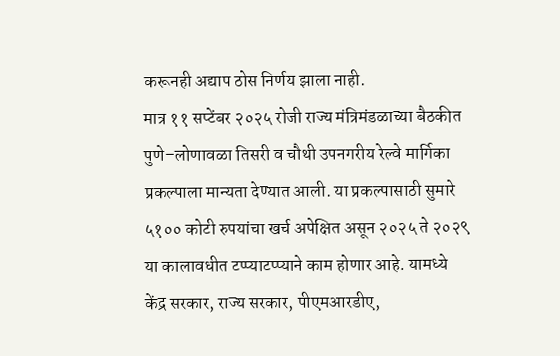करूनही अद्याप ठोस निर्णय झाला नाही.
मात्र ११ सप्टेंबर २०२५ रोजी राज्य मंत्रिमंडळाच्या बैठकीत पुणे–लोणावळा तिसरी व चौथी उपनगरीय रेल्वे मार्गिका प्रकल्पाला मान्यता देण्यात आली. या प्रकल्पासाठी सुमारे ५१०० कोटी रुपयांचा खर्च अपेक्षित असून २०२५ ते २०२९ या कालावधीत टप्प्याटप्प्याने काम होणार आहे. यामध्ये केंद्र सरकार, राज्य सरकार, पीएमआरडीए,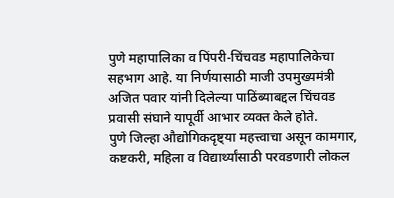पुणे महापालिका व पिंपरी-चिंचवड महापालिकेचा सहभाग आहे. या निर्णयासाठी माजी उपमुख्यमंत्री अजित पवार यांनी दिलेल्या पाठिंब्याबद्दल चिंचवड प्रवासी संघाने यापूर्वी आभार व्यक्त केले होते.
पुणे जिल्हा औद्योगिकदृष्ट्या महत्त्वाचा असून कामगार, कष्टकरी, महिला व विद्यार्थ्यांसाठी परवडणारी लोकल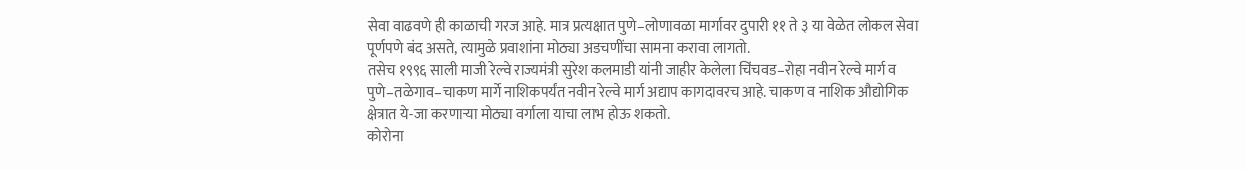सेवा वाढवणे ही काळाची गरज आहे. मात्र प्रत्यक्षात पुणे–लोणावळा मार्गावर दुपारी ११ ते ३ या वेळेत लोकल सेवा पूर्णपणे बंद असते, त्यामुळे प्रवाशांना मोठ्या अडचणींचा सामना करावा लागतो.
तसेच १९९६ साली माजी रेल्वे राज्यमंत्री सुरेश कलमाडी यांनी जाहीर केलेला चिंचवड–रोहा नवीन रेल्वे मार्ग व पुणे–तळेगाव–चाकण मार्गे नाशिकपर्यंत नवीन रेल्वे मार्ग अद्याप कागदावरच आहे. चाकण व नाशिक औद्योगिक क्षेत्रात ये-जा करणाऱ्या मोठ्या वर्गाला याचा लाभ होऊ शकतो.
कोरोना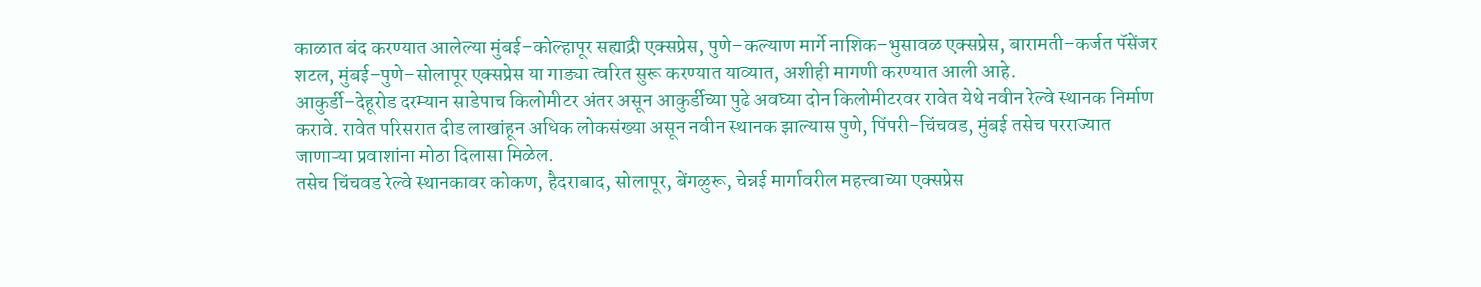काळात बंद करण्यात आलेल्या मुंबई–कोल्हापूर सह्याद्री एक्सप्रेस, पुणे–कल्याण मार्गे नाशिक–भुसावळ एक्सप्रेस, बारामती–कर्जत पॅसेंजर शटल, मुंबई–पुणे–सोलापूर एक्सप्रेस या गाड्या त्वरित सुरू करण्यात याव्यात, अशीही मागणी करण्यात आली आहे.
आकुर्डी–देहूरोड दरम्यान साडेपाच किलोमीटर अंतर असून आकुर्डीच्या पुढे अवघ्या दोन किलोमीटरवर रावेत येथे नवीन रेल्वे स्थानक निर्माण करावे. रावेत परिसरात दीड लाखांहून अधिक लोकसंख्या असून नवीन स्थानक झाल्यास पुणे, पिंपरी-चिंचवड, मुंबई तसेच परराज्यात जाणाऱ्या प्रवाशांना मोठा दिलासा मिळेल.
तसेच चिंचवड रेल्वे स्थानकावर कोकण, हैदराबाद, सोलापूर, बेंगळुरू, चेन्नई मार्गावरील महत्त्वाच्या एक्सप्रेस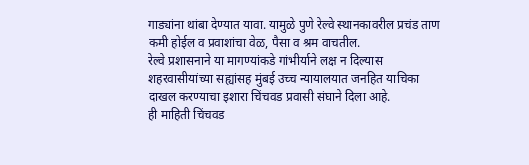गाड्यांना थांबा देण्यात यावा. यामुळे पुणे रेल्वे स्थानकावरील प्रचंड ताण कमी होईल व प्रवाशांचा वेळ, पैसा व श्रम वाचतील.
रेल्वे प्रशासनाने या मागण्यांकडे गांभीर्याने लक्ष न दिल्यास शहरवासीयांच्या सह्यांसह मुंबई उच्च न्यायालयात जनहित याचिका दाखल करण्याचा इशारा चिंचवड प्रवासी संघाने दिला आहे.
ही माहिती चिंचवड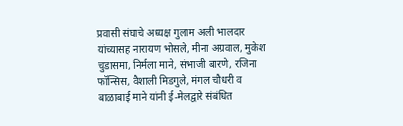प्रवासी संघाचे अध्यक्ष गुलाम अली भालदार यांच्यासह नारायण भोसले, मीना अग्रवाल, मुकेश चुडासमा, निर्मला माने, संभाजी बारणे, रजिना फॉन्सिस, वैशाली मिडगुले, मंगल चौधरी व बाळाबाई माने यांनी ई-मेलद्वारे संबंधित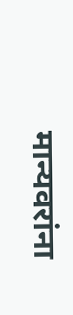मान्यवरांना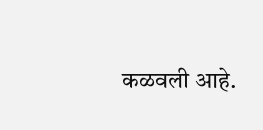कळवली आहे.